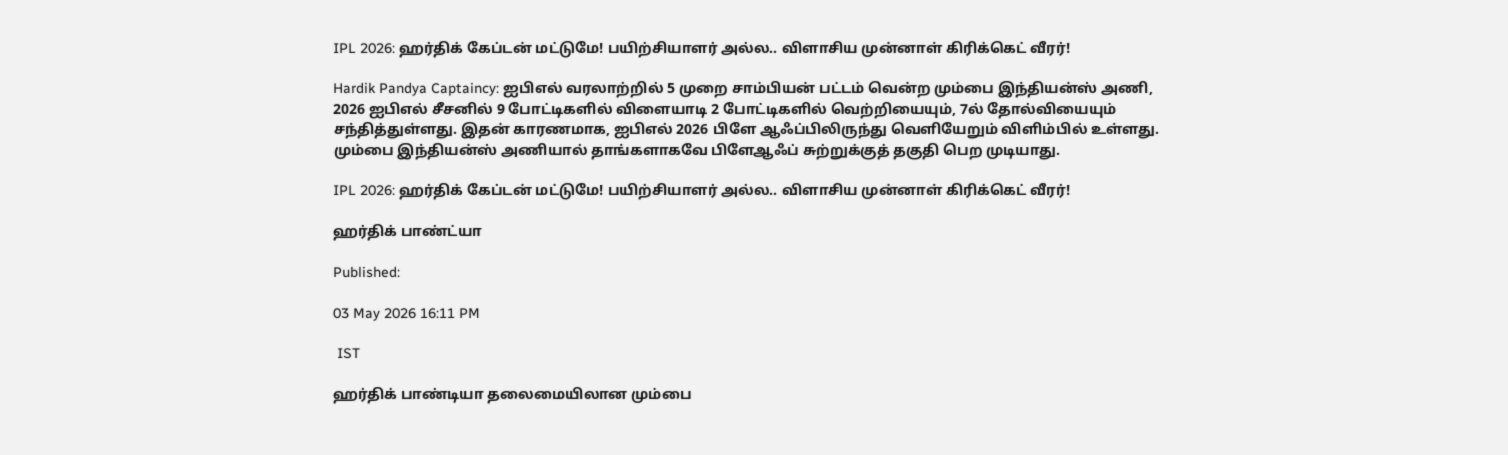IPL 2026: ஹர்திக் கேப்டன் மட்டுமே! பயிற்சியாளர் அல்ல.. விளாசிய முன்னாள் கிரிக்கெட் வீரர்!

Hardik Pandya Captaincy: ஐபிஎல் வரலாற்றில் 5 முறை சாம்பியன் பட்டம் வென்ற மும்பை இந்தியன்ஸ் அணி, 2026 ஐபிஎல் சீசனில் 9 போட்டிகளில் விளையாடி 2 போட்டிகளில் வெற்றியையும், 7ல் தோல்வியையும் சந்தித்துள்ளது. இதன் காரணமாக, ஐபிஎல் 2026 பிளே ஆஃப்பிலிருந்து வெளியேறும் விளிம்பில் உள்ளது. மும்பை இந்தியன்ஸ் அணியால் தாங்களாகவே பிளேஆஃப் சுற்றுக்குத் தகுதி பெற முடியாது.

IPL 2026: ஹர்திக் கேப்டன் மட்டுமே! பயிற்சியாளர் அல்ல.. விளாசிய முன்னாள் கிரிக்கெட் வீரர்!

ஹர்திக் பாண்ட்யா

Published:

03 May 2026 16:11 PM

 IST

ஹர்திக் பாண்டியா தலைமையிலான மும்பை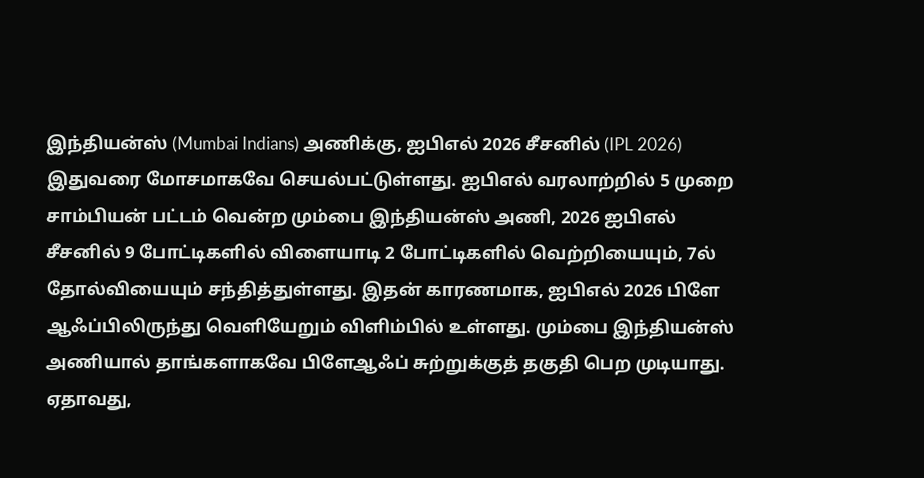இந்தியன்ஸ் (Mumbai Indians) அணிக்கு, ஐபிஎல் 2026 சீசனில் (IPL 2026) இதுவரை மோசமாகவே செயல்பட்டுள்ளது. ஐபிஎல் வரலாற்றில் 5 முறை சாம்பியன் பட்டம் வென்ற மும்பை இந்தியன்ஸ் அணி, 2026 ஐபிஎல் சீசனில் 9 போட்டிகளில் விளையாடி 2 போட்டிகளில் வெற்றியையும், 7ல் தோல்வியையும் சந்தித்துள்ளது. இதன் காரணமாக, ஐபிஎல் 2026 பிளே ஆஃப்பிலிருந்து வெளியேறும் விளிம்பில் உள்ளது. மும்பை இந்தியன்ஸ் அணியால் தாங்களாகவே பிளேஆஃப் சுற்றுக்குத் தகுதி பெற முடியாது. ஏதாவது,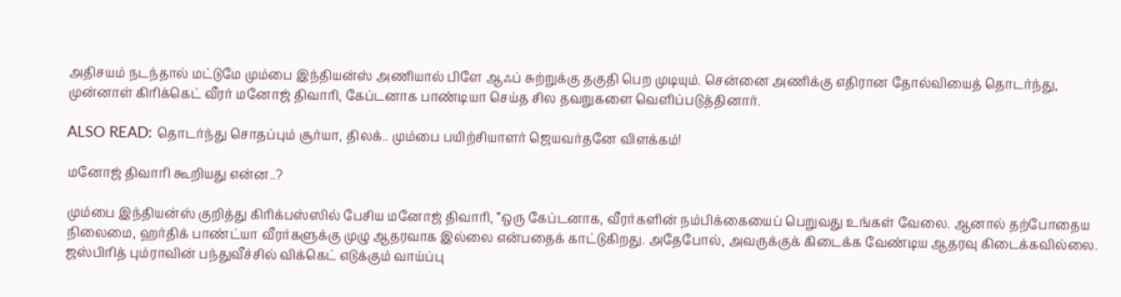அதிசயம் நடந்தால் மட்டுமே மும்பை இந்தியன்ஸ் அணியால் பிளே ஆஃப் சுற்றுக்கு தகுதி பெற முடியும். சென்னை அணிக்கு எதிரான தோல்வியைத் தொடர்ந்து, முன்னாள் கிரிக்கெட் வீரர் மனோஜ் திவாரி, கேப்டனாக பாண்டியா செய்த சில தவறுகளை வெளிப்படுத்தினார்.

ALSO READ: தொடர்ந்து சொதப்பும் சூர்யா, திலக்.. மும்பை பயிற்சியாளர் ஜெயவர்தனே விளக்கம்!

மனோஜ் திவாரி கூறியது என்ன..?

மும்பை இந்தியன்ஸ் குறித்து கிரிக்பஸ்ஸில் பேசிய மனோஜ் திவாரி, ”ஒரு கேப்டனாக, வீரர்களின் நம்பிக்கையைப் பெறுவது உங்கள் வேலை. ஆனால் தற்போதைய நிலைமை, ஹர்திக் பாண்ட்யா வீரர்களுக்கு முழு ஆதரவாக இல்லை என்பதைக் காட்டுகிறது. அதேபோல், அவருக்குக் கிடைக்க வேண்டிய ஆதரவு கிடைக்கவில்லை. ஜஸ்பிரித் பும்ராவின் பந்துவீச்சில் விக்கெட் எடுக்கும் வாய்ப்பு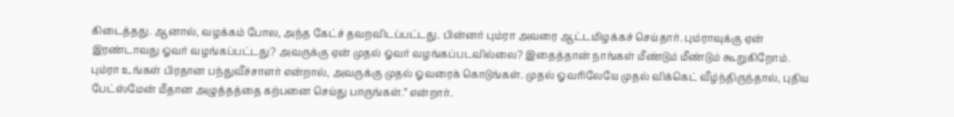கிடைத்தது. ஆனால், வழக்கம் போல, அந்த கேட்ச் தவறவிடப்பட்டது. பின்னர் பும்ரா அவரை ஆட்டமிழக்கச் செய்தார். பும்ராவுக்கு ஏன் இரண்டாவது ஓவர் வழங்கப்பட்டது? அவருக்கு ஏன் முதல் ஓவர் வழங்கப்படவில்லை? இதைத்தான் நாங்கள் மீண்டும் மீண்டும் கூறுகிறோம். பும்ரா உங்கள் பிரதான பந்துவீச்சாளர் என்றால், அவருக்கு முதல் ஓவரைக் கொடுங்கள். முதல் ஓவரிலேயே முதல் விக்கெட் வீழ்ந்திருந்தால், புதிய பேட்ஸ்மேன் மீதான அழுத்தத்தை கற்பனை செய்து பாருங்கள்.” என்றார்.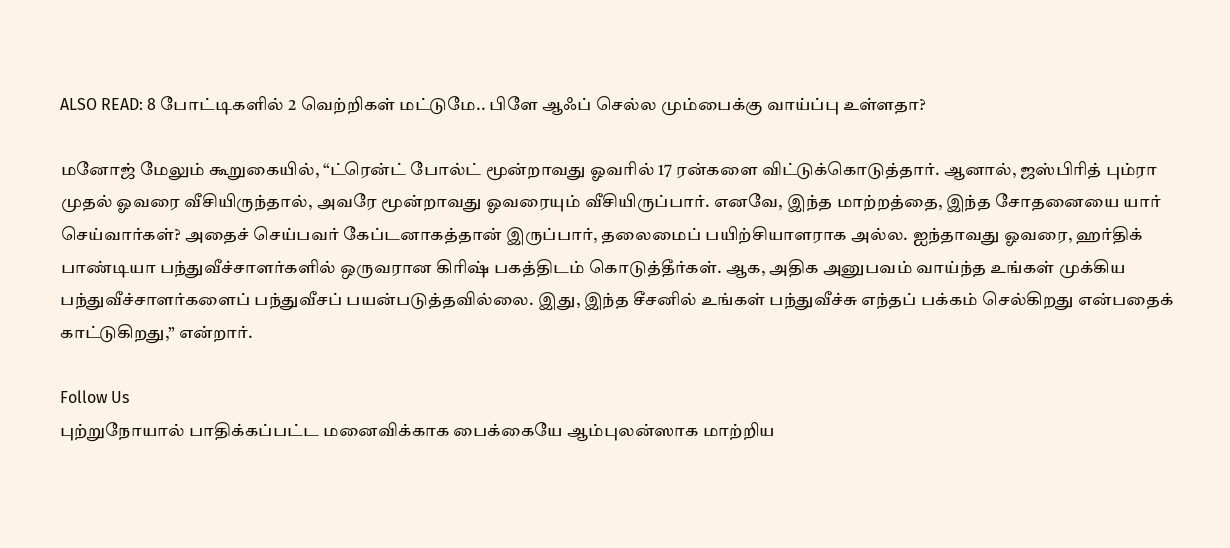ALSO READ: 8 போட்டிகளில் 2 வெற்றிகள் மட்டுமே.. பிளே ஆஃப் செல்ல மும்பைக்கு வாய்ப்பு உள்ளதா?

மனோஜ் மேலும் கூறுகையில், “ட்ரென்ட் போல்ட் மூன்றாவது ஓவரில் 17 ரன்களை விட்டுக்கொடுத்தார். ஆனால், ஜஸ்பிரித் பும்ரா முதல் ஓவரை வீசியிருந்தால், அவரே மூன்றாவது ஓவரையும் வீசியிருப்பார். எனவே, இந்த மாற்றத்தை, இந்த சோதனையை யார் செய்வார்கள்? அதைச் செய்பவர் கேப்டனாகத்தான் இருப்பார், தலைமைப் பயிற்சியாளராக அல்ல. ஐந்தாவது ஓவரை, ஹர்திக் பாண்டியா பந்துவீச்சாளர்களில் ஒருவரான கிரிஷ் பகத்திடம் கொடுத்தீர்கள். ஆக, அதிக அனுபவம் வாய்ந்த உங்கள் முக்கிய பந்துவீச்சாளர்களைப் பந்துவீசப் பயன்படுத்தவில்லை. இது, இந்த சீசனில் உங்கள் பந்துவீச்சு எந்தப் பக்கம் செல்கிறது என்பதைக் காட்டுகிறது,” என்றார்.

Follow Us
புற்றுநோயால் பாதிக்கப்பட்ட மனைவிக்காக பைக்கையே ஆம்புலன்ஸாக மாற்றிய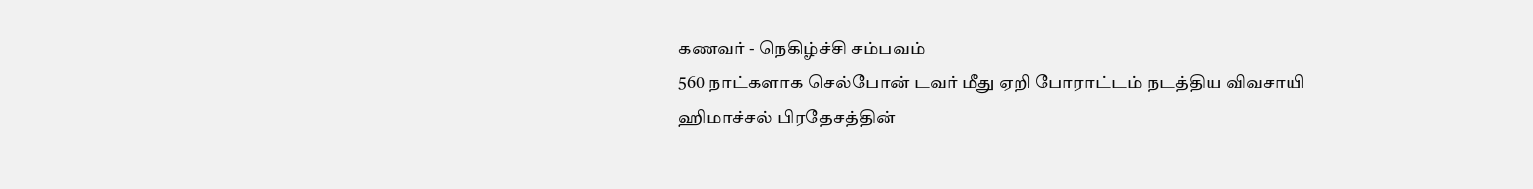கணவர் - நெகிழ்ச்சி சம்பவம்
560 நாட்களாக செல்போன் டவர் மீது ஏறி போராட்டம் நடத்திய விவசாயி
ஹிமாச்சல் பிரதேசத்தின்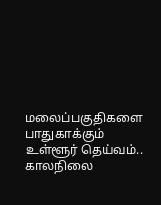மலைப்பகுதிகளை பாதுகாக்கும் உள்ளூர் தெய்வம்..
காலநிலை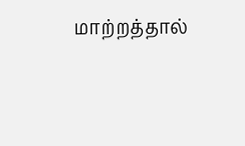மாற்றத்தால்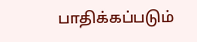பாதிக்கப்படும்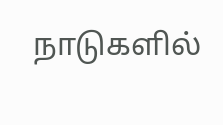நாடுகளில்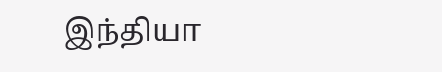இந்தியா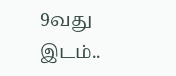9வது இடம்..